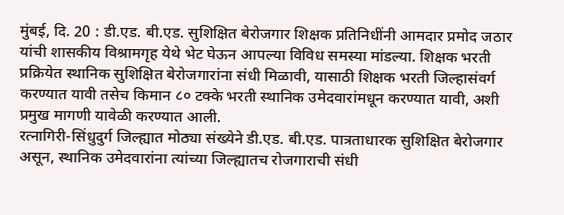मुंबई, दि. 20 : डी.एड. बी.एड. सुशिक्षित बेरोजगार शिक्षक प्रतिनिधींनी आमदार प्रमोद जठार यांची शासकीय विश्रामगृह येथे भेट घेऊन आपल्या विविध समस्या मांडल्या. शिक्षक भरती प्रक्रियेत स्थानिक सुशिक्षित बेरोजगारांना संधी मिळावी, यासाठी शिक्षक भरती जिल्हासंवर्ग करण्यात यावी तसेच किमान ८० टक्के भरती स्थानिक उमेदवारांमधून करण्यात यावी, अशी प्रमुख मागणी यावेळी करण्यात आली.
रत्नागिरी-सिंधुदुर्ग जिल्ह्यात मोठ्या संख्येने डी.एड. बी.एड. पात्रताधारक सुशिक्षित बेरोजगार असून, स्थानिक उमेदवारांना त्यांच्या जिल्ह्यातच रोजगाराची संधी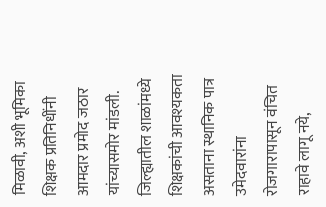मिळावी, अशी भूमिका शिक्षक प्रतिनिधींनी आमदार प्रमोद जठार यांच्यासमोर मांडली. जिल्ह्यातील शाळांमध्ये शिक्षकांची आवश्यकता असताना स्थानिक पात्र उमेदवारांना रोजगारापासून वंचित राहावे लागू नये,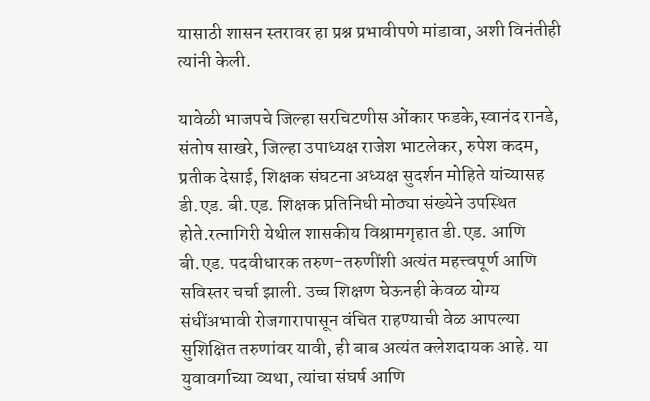यासाठी शासन स्तरावर हा प्रश्न प्रभावीपणे मांडावा, अशी विनंतीही त्यांनी केली.

यावेळी भाजपचे जिल्हा सरचिटणीस ओंकार फडके,स्वानंद रानडे, संतोष साखरे, जिल्हा उपाध्यक्ष राजेश भाटलेकर, रुपेश कदम, प्रतीक देसाई, शिक्षक संघटना अध्यक्ष सुदर्शन मोहिते यांच्यासह डी.एड. बी.एड. शिक्षक प्रतिनिधी मोठ्या संख्येने उपस्थित होते.रत्नागिरी येथील शासकीय विश्रामगृहात डी.एड. आणि बी.एड. पदवीधारक तरुण-तरुणींशी अत्यंत महत्त्वपूर्ण आणि सविस्तर चर्चा झाली. उच्च शिक्षण घेऊनही केवळ योग्य संधींअभावी रोजगारापासून वंचित राहण्याची वेळ आपल्या सुशिक्षित तरुणांवर यावी, ही बाब अत्यंत क्लेशदायक आहे. या युवावर्गाच्या व्यथा, त्यांचा संघर्ष आणि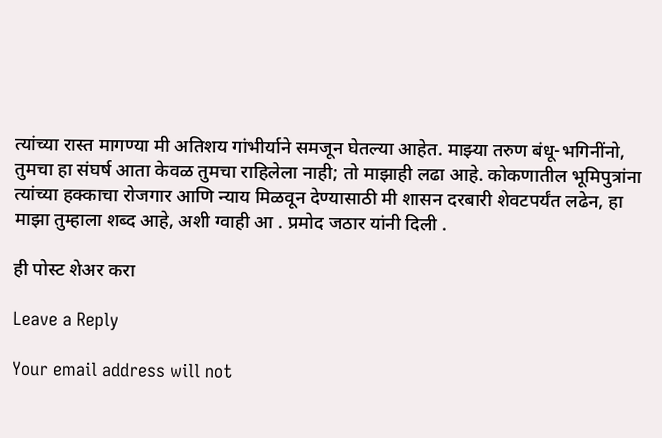त्यांच्या रास्त मागण्या मी अतिशय गांभीर्याने समजून घेतल्या आहेत. माझ्या तरुण बंधू-भगिनींनो, तुमचा हा संघर्ष आता केवळ तुमचा राहिलेला नाही; तो माझाही लढा आहे. कोकणातील भूमिपुत्रांना त्यांच्या हक्काचा रोजगार आणि न्याय मिळवून देण्यासाठी मी शासन दरबारी शेवटपर्यंत लढेन, हा माझा तुम्हाला शब्द आहे, अशी ग्वाही आ . प्रमोद जठार यांनी दिली .

ही पोस्ट शेअर करा

Leave a Reply

Your email address will not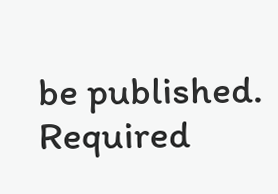be published. Required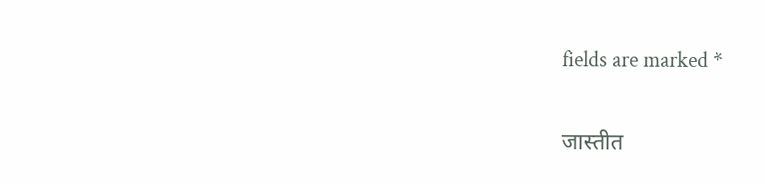fields are marked *

जास्तीत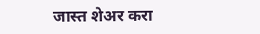जास्त शेअर करा